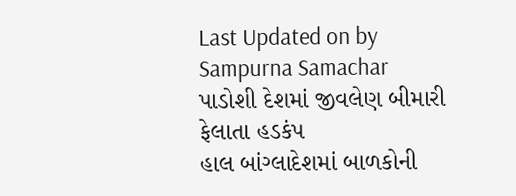Last Updated on by Sampurna Samachar
પાડોશી દેશમાં જીવલેણ બીમારી ફેલાતા હડકંપ
હાલ બાંગ્લાદેશમાં બાળકોની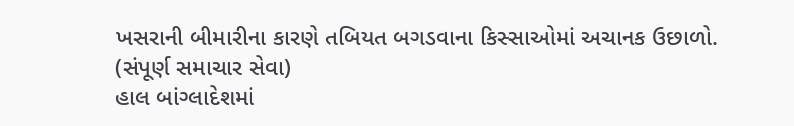ખસરાની બીમારીના કારણે તબિયત બગડવાના કિસ્સાઓમાં અચાનક ઉછાળો.
(સંપૂર્ણ સમાચાર સેવા)
હાલ બાંગ્લાદેશમાં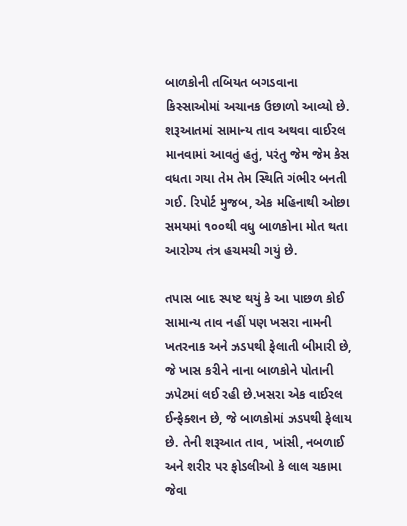બાળકોની તબિયત બગડવાના કિસ્સાઓમાં અચાનક ઉછાળો આવ્યો છે. શરૂઆતમાં સામાન્ય તાવ અથવા વાઈરલ માનવામાં આવતું હતું, પરંતુ જેમ જેમ કેસ વધતા ગયા તેમ તેમ સ્થિતિ ગંભીર બનતી ગઈ. રિપોર્ટ મુજબ, એક મહિનાથી ઓછા સમયમાં ૧૦૦થી વધુ બાળકોના મોત થતા આરોગ્ય તંત્ર હચમચી ગયું છે.

તપાસ બાદ સ્પષ્ટ થયું કે આ પાછળ કોઈ સામાન્ય તાવ નહીં પણ ખસરા નામની ખતરનાક અને ઝડપથી ફેલાતી બીમારી છે, જે ખાસ કરીને નાના બાળકોને પોતાની ઝપેટમાં લઈ રહી છે.ખસરા એક વાઈરલ ઈન્ફેક્શન છે, જે બાળકોમાં ઝડપથી ફેલાય છે. તેની શરૂઆત તાવ, ખાંસી, નબળાઈ અને શરીર પર ફોડલીઓ કે લાલ ચકામા જેવા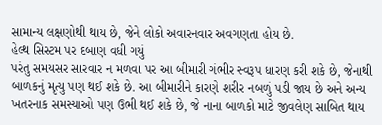સામાન્ય લક્ષણોથી થાય છે, જેને લોકો અવારનવાર અવગણતા હોય છે.
હેલ્થ સિસ્ટમ પર દબાણ વધી ગયું
પરંતુ સમયસર સારવાર ન મળવા પર આ બીમારી ગંભીર સ્વરૂપ ધારણ કરી શકે છે, જેનાથી બાળકનું મૃત્યુ પણ થઈ શકે છે. આ બીમારીને કારણે શરીર નબળું પડી જાય છે અને અન્ય ખતરનાક સમસ્યાઓ પણ ઉભી થઈ શકે છે, જે નાના બાળકો માટે જીવલેણ સાબિત થાય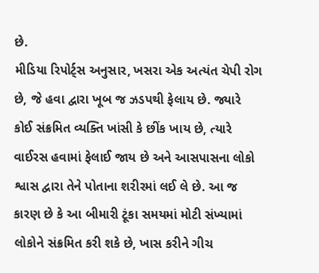છે.
મીડિયા રિપોર્ટ્સ અનુસાર, ખસરા એક અત્યંત ચેપી રોગ છે, જે હવા દ્વારા ખૂબ જ ઝડપથી ફેલાય છે. જ્યારે કોઈ સંક્રમિત વ્યક્તિ ખાંસી કે છીંક ખાય છે, ત્યારે વાઈરસ હવામાં ફેલાઈ જાય છે અને આસપાસના લોકો શ્વાસ દ્વારા તેને પોતાના શરીરમાં લઈ લે છે. આ જ કારણ છે કે આ બીમારી ટૂંકા સમયમાં મોટી સંખ્યામાં લોકોને સંક્રમિત કરી શકે છે, ખાસ કરીને ગીચ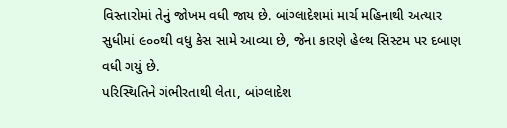વિસ્તારોમાં તેનું જોખમ વધી જાય છે. બાંગ્લાદેશમાં માર્ચ મહિનાથી અત્યાર સુધીમાં ૯૦૦થી વધુ કેસ સામે આવ્યા છે, જેના કારણે હેલ્થ સિસ્ટમ પર દબાણ વધી ગયું છે.
પરિસ્થિતિને ગંભીરતાથી લેતા, બાંગ્લાદેશ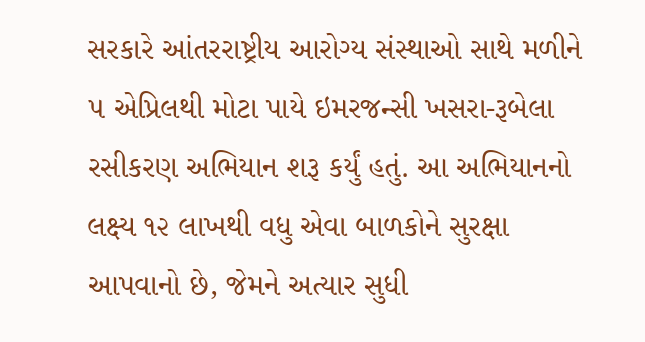સરકારે આંતરરાષ્ટ્રીય આરોગ્ય સંસ્થાઓ સાથે મળીને ૫ એપ્રિલથી મોટા પાયે ઇમરજન્સી ખસરા-રૂબેલા રસીકરણ અભિયાન શરૂ કર્યું હતું. આ અભિયાનનો લક્ષ્ય ૧૨ લાખથી વધુ એવા બાળકોને સુરક્ષા આપવાનો છે, જેમને અત્યાર સુધી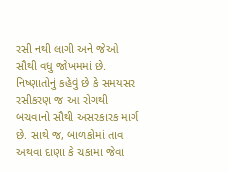રસી નથી લાગી અને જેઓ સૌથી વધુ જોખમમાં છે.
નિષ્ણાતોનું કહેવું છે કે સમયસર રસીકરણ જ આ રોગથી બચવાનો સૌથી અસરકારક માર્ગ છે. સાથે જ, બાળકોમાં તાવ અથવા દાણા કે ચકામા જેવા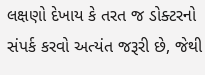લક્ષણો દેખાય કે તરત જ ડોક્ટરનો સંપર્ક કરવો અત્યંત જરૂરી છે, જેથી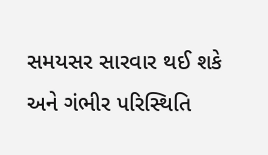સમયસર સારવાર થઈ શકે અને ગંભીર પરિસ્થિતિ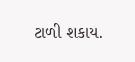ટાળી શકાય.